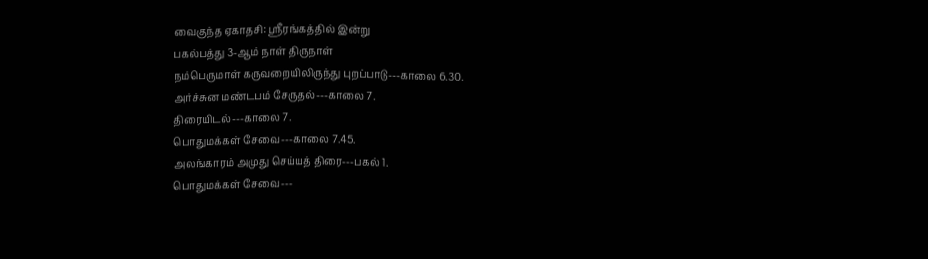வைகுந்த ஏகாதசி: ஸ்ரீரங்கத்தில் இன்று
பகல்பத்து 3-ஆம் நாள் திருநாள்
நம்பெருமாள் கருவறையிலிருந்து புறப்பாடு---காலை 6.30.
அர்ச்சுன மண்டபம் சேருதல்---காலை 7.
திரையிடல்---காலை 7.
பொதுமக்கள் சேவை---காலை 7.45.
அலங்காரம் அமுது செய்யத் திரை---பகல் 1.
பொதுமக்கள் சேவை---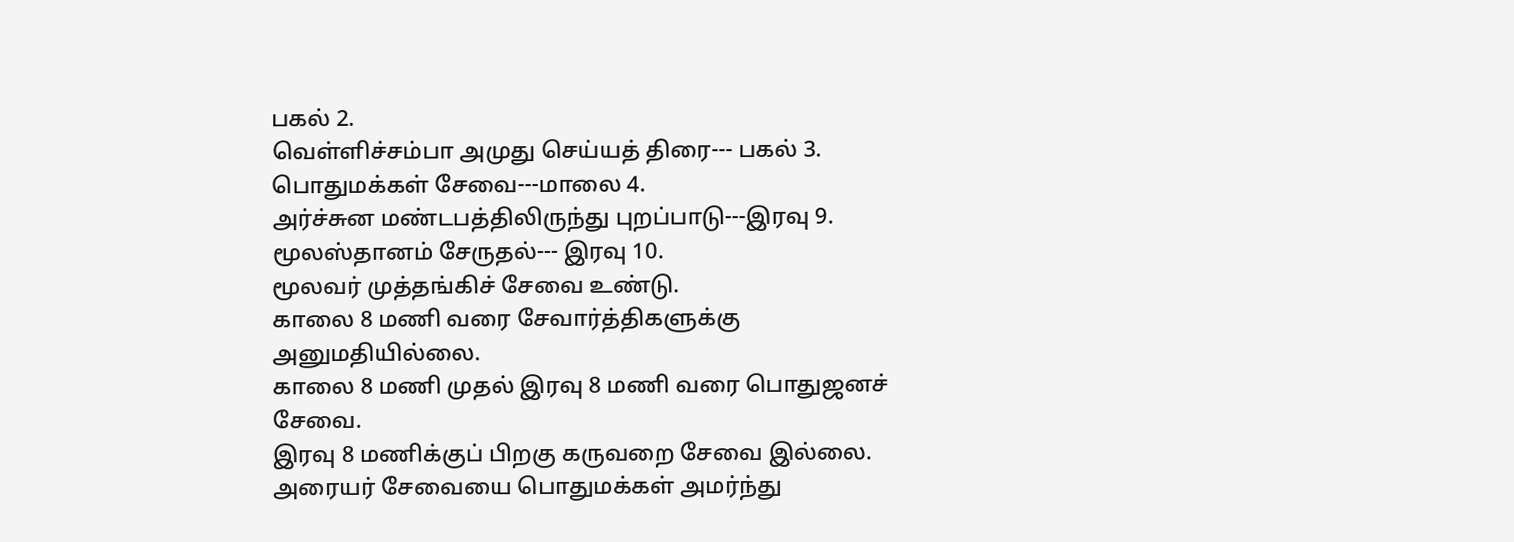பகல் 2.
வெள்ளிச்சம்பா அமுது செய்யத் திரை--- பகல் 3.
பொதுமக்கள் சேவை---மாலை 4.
அர்ச்சுன மண்டபத்திலிருந்து புறப்பாடு---இரவு 9.
மூலஸ்தானம் சேருதல்--- இரவு 10.
மூலவர் முத்தங்கிச் சேவை உண்டு.
காலை 8 மணி வரை சேவார்த்திகளுக்கு அனுமதியில்லை.
காலை 8 மணி முதல் இரவு 8 மணி வரை பொதுஜனச் சேவை.
இரவு 8 மணிக்குப் பிறகு கருவறை சேவை இல்லை.
அரையர் சேவையை பொதுமக்கள் அமர்ந்து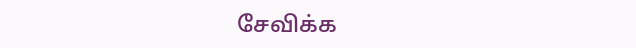சேவிக்க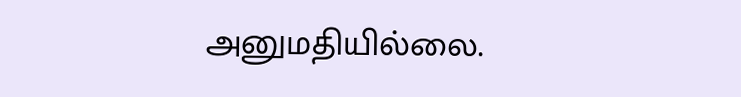அனுமதியில்லை.